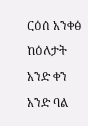ርዕሰ አንቀፅ
ከዕለታት አንድ ቀን አንድ ባል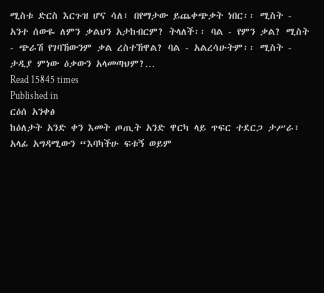ሚስቱ ድርስ እርጉዝ ሆና ሳለ፣ በየማታው ይጨቀጭቃት ነበር፡፡ ሚስት - አንተ ሰውዬ ለምን ቃልህን አታከብርም? ትላለች፡፡ ባል - የምን ቃል? ሚስት - ጭራሽ የገባኸውንም ቃል ረስተኸዋል? ባል - አልረሳሁትም፡፡ ሚስት - ታዲያ ምነው ዕቃውን አላመጣህም?…
Read 15845 times
Published in
ርዕሰ አንቀፅ
ከዕለታት አንድ ቀን እመት ጦጢት አንድ ዋርካ ላይ ጥፍር ተደርጋ ታሥራ፣ አላፊ አግዳሚውን “እባካችሁ ፍቱኝ ወይም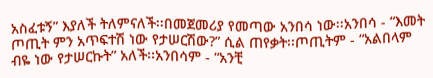አስፈቱኝ” እያለች ትለምናለች፡፡በመጀመሪያ የመጣው አንበሳ ነው፡፡አንበሳ - “እመት ጦጢት ምን አጥፍተሽ ነው የታሠርሽው?” ሲል ጠየቃት፡፡ጦጢትም - “አልበላም ብዬ ነው የታሠርኩት” አለች፡፡አንበሳም - “አንቺ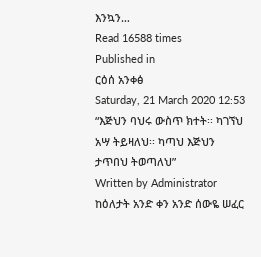እንኳን…
Read 16588 times
Published in
ርዕሰ አንቀፅ
Saturday, 21 March 2020 12:53
“እጅህን ባህሩ ውስጥ ክተት፡፡ ካገኘህ አሣ ትይዛለህ፡፡ ካጣህ እጅህን ታጥበህ ትወጣለህ”
Written by Administrator
ከዕለታት አንድ ቀን አንድ ሰውዬ ሠፈር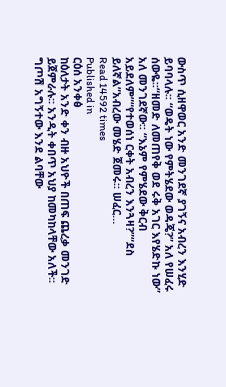ውስጥ ሲዘዋወር አንድ መንገደኛ ያገኝና አብረን እንሂድ ይባባላሉ፡፡ “ወዴት ነው የምትሄደው ወዳጄ?” አለ የሠፈሩ ሰውዬ፡፡“ዘመድ ለመጠየቅ ወደ ሩቅ አገር እየሄድኩ ነው” አለ መንገደኛው፡፡ “እኔም የምሄደው ቅርብ አይደለም”“የተወሰነ ርቀት አብረን እንጓዛ?”“ደስ ይለኛል”አብረው መሄድ ጀመሩ፡፡ ሠፈር…
Read 14592 times
Published in
ርዕሰ አንቀፅ
ከዕለታት አንድ ቀን ብዙ አህዮች በጠፍ ጨረቃ መንገድ ይጀምራሉ፡፡ አንዲት ቀበጥ አህያ ከመካከላቸው አለች፡፡ ግጦሽ አግኝተው እንደ ልባቸው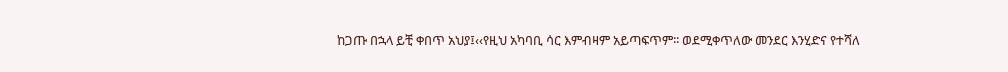ከጋጡ በኋላ ይቺ ቀበጥ አህያ፤‹‹የዚህ አካባቢ ሳር እምብዛም አይጣፍጥም፡፡ ወደሚቀጥለው መንደር እንሂድና የተሻለ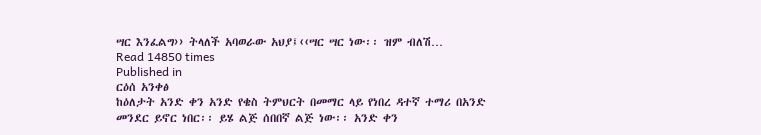ሣር እንፈልግ›› ትላለች አባወራው አህያ፤‹‹ሣር ሣር ነው፡፡ ዝም ብለሽ…
Read 14850 times
Published in
ርዕሰ አንቀፅ
ከዕለታት አንድ ቀን አንድ የቄስ ትምህርት በመማር ላይ የነበረ ዳተኛ ተማሪ በአንድ መንደር ይኖር ነበር፡፡ ይሄ ልጅ ሰበበኛ ልጅ ነው፡፡ አንድ ቀን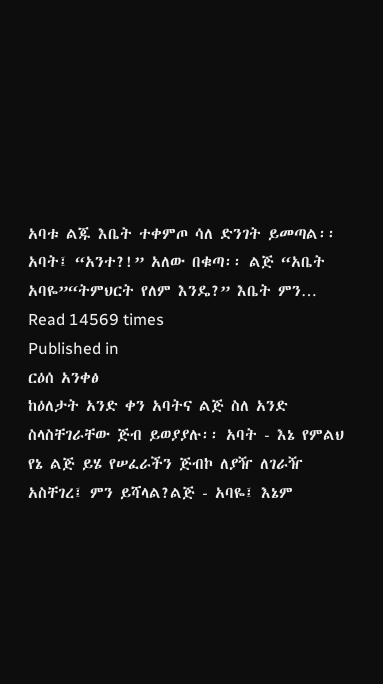አባቱ ልጁ እቤት ተቀምጦ ሳለ ድንገት ይመጣል፡፡ አባት፤ “አንተ?!” አለው በቁጣ፡፡ ልጅ “አቤት አባዬ”“ትምህርት የለም እንዴ?” እቤት ምን…
Read 14569 times
Published in
ርዕሰ አንቀፅ
ከዕለታት አንድ ቀን አባትና ልጅ ስለ አንድ ስላስቸገራቸው ጅብ ይወያያሉ፡፡ አባት - እኔ የምልህ የኔ ልጅ ይሄ የሠፈራችን ጅብኮ ለያዥ ለገራዥ አስቸገረ፤ ምን ይሻላል?ልጅ - አባዬ፤ እኔም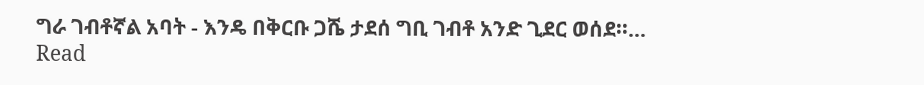ግራ ገብቶኛል አባት - እንዴ በቅርቡ ጋሼ ታደሰ ግቢ ገብቶ አንድ ጊደር ወሰደ፡፡…
Read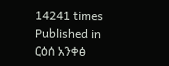14241 times
Published in
ርዕሰ አንቀፅ